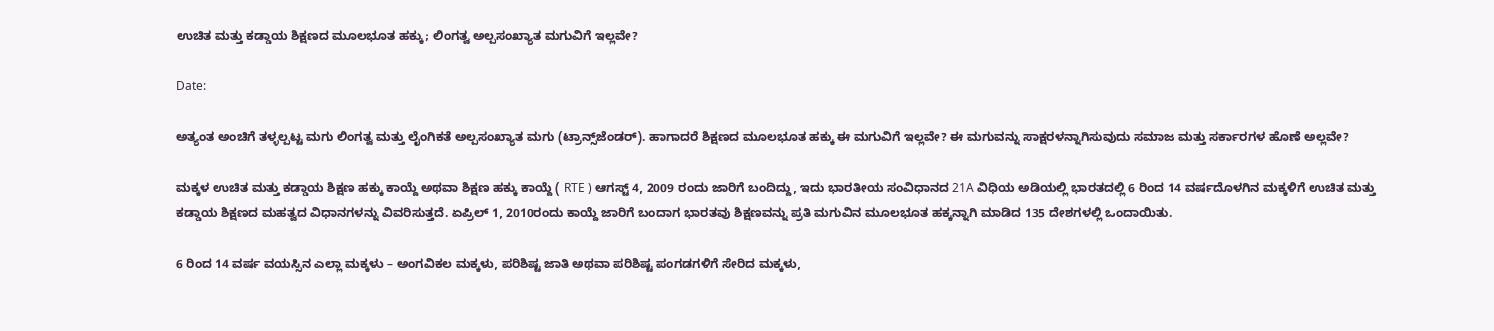ಉಚಿತ ಮತ್ತು ಕಡ್ಡಾಯ ಶಿಕ್ಷಣದ ಮೂಲಭೂತ ಹಕ್ಕು; ಲಿಂಗತ್ವ ಅಲ್ಪಸಂಖ್ಯಾತ ಮಗುವಿಗೆ ಇಲ್ಲವೇ?

Date:

ಅತ್ಯಂತ ಅಂಚಿಗೆ ತಳ್ಳಲ್ಪಟ್ಟ ಮಗು ಲಿಂಗತ್ವ ಮತ್ತು ಲೈಂಗಿಕತೆ ಅಲ್ಪಸಂಖ್ಯಾತ ಮಗು (ಟ್ರಾನ್ಸ್‌ಜೆಂಡರ್). ಹಾಗಾದರೆ ಶಿಕ್ಷಣದ ಮೂಲಭೂತ ಹಕ್ಕು ಈ ಮಗುವಿಗೆ ಇಲ್ಲವೇ? ಈ ಮಗುವನ್ನು ಸಾಕ್ಷರಳನ್ನಾಗಿಸುವುದು ಸಮಾಜ ಮತ್ತು ಸರ್ಕಾರಗಳ ಹೊಣೆ ಅಲ್ಲವೇ?

ಮಕ್ಕಳ ಉಚಿತ ಮತ್ತು ಕಡ್ಡಾಯ ಶಿಕ್ಷಣ ಹಕ್ಕು ಕಾಯ್ದೆ ಅಥವಾ ಶಿಕ್ಷಣ ಹಕ್ಕು ಕಾಯ್ದೆ ( RTE ) ಆಗಸ್ಟ್ 4, 2009 ರಂದು ಜಾರಿಗೆ ಬಂದಿದ್ದು, ಇದು ಭಾರತೀಯ ಸಂವಿಧಾನದ 21A ವಿಧಿಯ ಅಡಿಯಲ್ಲಿ ಭಾರತದಲ್ಲಿ 6 ರಿಂದ 14 ವರ್ಷದೊಳಗಿನ ಮಕ್ಕಳಿಗೆ ಉಚಿತ ಮತ್ತು ಕಡ್ಡಾಯ ಶಿಕ್ಷಣದ ಮಹತ್ವದ ವಿಧಾನಗಳನ್ನು ವಿವರಿಸುತ್ತದೆ. ಏಪ್ರಿಲ್ 1, 2010ರಂದು ಕಾಯ್ದೆ ಜಾರಿಗೆ ಬಂದಾಗ ಭಾರತವು ಶಿಕ್ಷಣವನ್ನು ಪ್ರತಿ ಮಗುವಿನ ಮೂಲಭೂತ ಹಕ್ಕನ್ನಾಗಿ ಮಾಡಿದ 135 ದೇಶಗಳಲ್ಲಿ ಒಂದಾಯಿತು.

6 ರಿಂದ 14 ವರ್ಷ ವಯಸ್ಸಿನ ಎಲ್ಲಾ ಮಕ್ಕಳು – ಅಂಗವಿಕಲ ಮಕ್ಕಳು, ಪರಿಶಿಷ್ಟ ಜಾತಿ ಅಥವಾ ಪರಿಶಿಷ್ಟ ಪಂಗಡಗಳಿಗೆ ಸೇರಿದ ಮಕ್ಕಳು,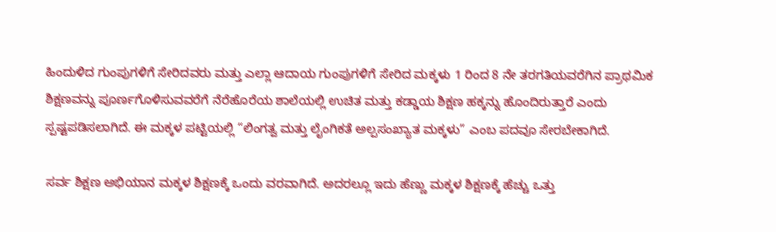ಹಿಂದುಳಿದ ಗುಂಪುಗಳಿಗೆ ಸೇರಿದವರು ಮತ್ತು ಎಲ್ಲಾ ಆದಾಯ ಗುಂಪುಗಳಿಗೆ ಸೇರಿದ ಮಕ್ಕಳು 1 ರಿಂದ 8 ನೇ ತರಗತಿಯವರೆಗಿನ ಪ್ರಾಥಮಿಕ ಶಿಕ್ಷಣವನ್ನು ಪೂರ್ಣಗೊಳಿಸುವವರೆಗೆ ನೆರೆಹೊರೆಯ ಶಾಲೆಯಲ್ಲಿ ಉಚಿತ ಮತ್ತು ಕಡ್ಡಾಯ ಶಿಕ್ಷಣ ಹಕ್ಕನ್ನು ಹೊಂದಿರುತ್ತಾರೆ ಎಂದು ಸ್ಪಷ್ಟಪಡಿಸಲಾಗಿದೆ. ಈ ಮಕ್ಕಳ ಪಟ್ಟಿಯಲ್ಲಿ “ಲಿಂಗತ್ವ ಮತ್ತು ಲೈಂಗಿಕತೆ ಅಲ್ಪಸಂಖ್ಯಾತ ಮಕ್ಕಳು” ಎಂಬ ಪದವೂ ಸೇರಬೇಕಾಗಿದೆ.

ಸರ್ವ ಶಿಕ್ಷಣ ಅಭಿಯಾನ ಮಕ್ಕಳ ಶಿಕ್ಷಣಕ್ಕೆ ಒಂದು ವರವಾಗಿದೆ. ಅದರಲ್ಲೂ ಇದು ಹೆಣ್ಣು ಮಕ್ಕಳ ಶಿಕ್ಷಣಕ್ಕೆ ಹೆಚ್ಚು ಒತ್ತು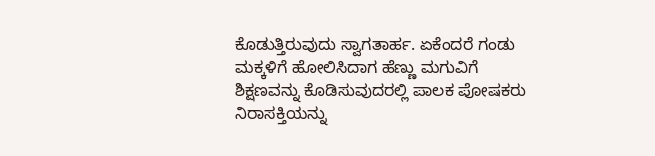ಕೊಡುತ್ತಿರುವುದು ಸ್ವಾಗತಾರ್ಹ. ಏಕೆಂದರೆ ಗಂಡು ಮಕ್ಕಳಿಗೆ ಹೋಲಿಸಿದಾಗ ಹೆಣ್ಣು ಮಗುವಿಗೆ ಶಿಕ್ಷಣವನ್ನು ಕೊಡಿಸುವುದರಲ್ಲಿ ಪಾಲಕ ಪೋಷಕರು ನಿರಾಸಕ್ತಿಯನ್ನು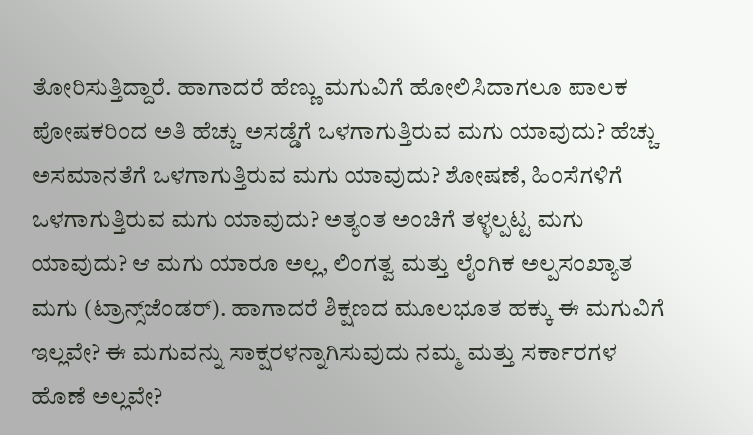ತೋರಿಸುತ್ತಿದ್ದಾರೆ. ಹಾಗಾದರೆ ಹೆಣ್ಣು ಮಗುವಿಗೆ ಹೋಲಿಸಿದಾಗಲೂ ಪಾಲಕ ಪೋಷಕರಿಂದ ಅತಿ ಹೆಚ್ಚು ಅಸಡ್ಡೆಗೆ ಒಳಗಾಗುತ್ತಿರುವ ಮಗು ಯಾವುದು? ಹೆಚ್ಚು ಅಸಮಾನತೆಗೆ ಒಳಗಾಗುತ್ತಿರುವ ಮಗು ಯಾವುದು? ಶೋಷಣೆ, ಹಿಂಸೆಗಳಿಗೆ ಒಳಗಾಗುತ್ತಿರುವ ಮಗು ಯಾವುದು? ಅತ್ಯಂತ ಅಂಚಿಗೆ ತಳ್ಳಲ್ಪಟ್ಟ ಮಗು ಯಾವುದು? ಆ ಮಗು ಯಾರೂ ಅಲ್ಲ, ಲಿಂಗತ್ವ ಮತ್ತು ಲೈಂಗಿಕ ಅಲ್ಪಸಂಖ್ಯಾತ ಮಗು (ಟ್ರಾನ್ಸ್‌ಜೆಂಡರ್). ಹಾಗಾದರೆ ಶಿಕ್ಷಣದ ಮೂಲಭೂತ ಹಕ್ಕು ಈ ಮಗುವಿಗೆ ಇಲ್ಲವೇ? ಈ ಮಗುವನ್ನು ಸಾಕ್ಷರಳನ್ನಾಗಿಸುವುದು ನಮ್ಮ ಮತ್ತು ಸರ್ಕಾರಗಳ ಹೊಣೆ ಅಲ್ಲವೇ?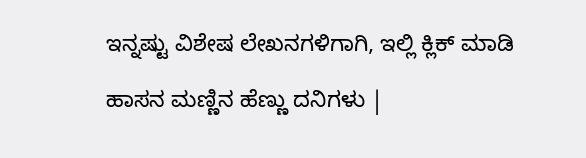ಇನ್ನಷ್ಟು ವಿಶೇಷ ಲೇಖನಗಳಿಗಾಗಿ, ಇಲ್ಲಿ ಕ್ಲಿಕ್ ಮಾಡಿ

ಹಾಸನ ಮಣ್ಣಿನ ಹೆಣ್ಣು ದನಿಗಳು |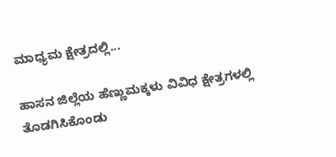ಮಾಧ್ಯಮ ಕ್ಷೇತ್ರದಲ್ಲಿ...

ಹಾಸನ ಜಿಲ್ಲೆಯ ಹೆಣ್ಣುಮಕ್ಕಳು ವಿವಿಧ ಕ್ಷೇತ್ರಗಳಲ್ಲಿ ತೊಡಗಿಸಿಕೊಂಡು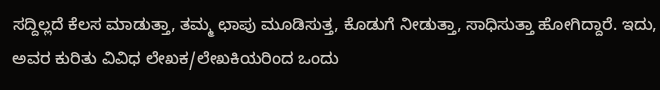ಸದ್ದಿಲ್ಲದೆ ಕೆಲಸ ಮಾಡುತ್ತಾ, ತಮ್ಮ ಛಾಪು ಮೂಡಿಸುತ್ತ, ಕೊಡುಗೆ ನೀಡುತ್ತಾ, ಸಾಧಿಸುತ್ತಾ ಹೋಗಿದ್ದಾರೆ. ಇದು, ಅವರ ಕುರಿತು ವಿವಿಧ ಲೇಖಕ/ಲೇಖಕಿಯರಿಂದ ಒಂದು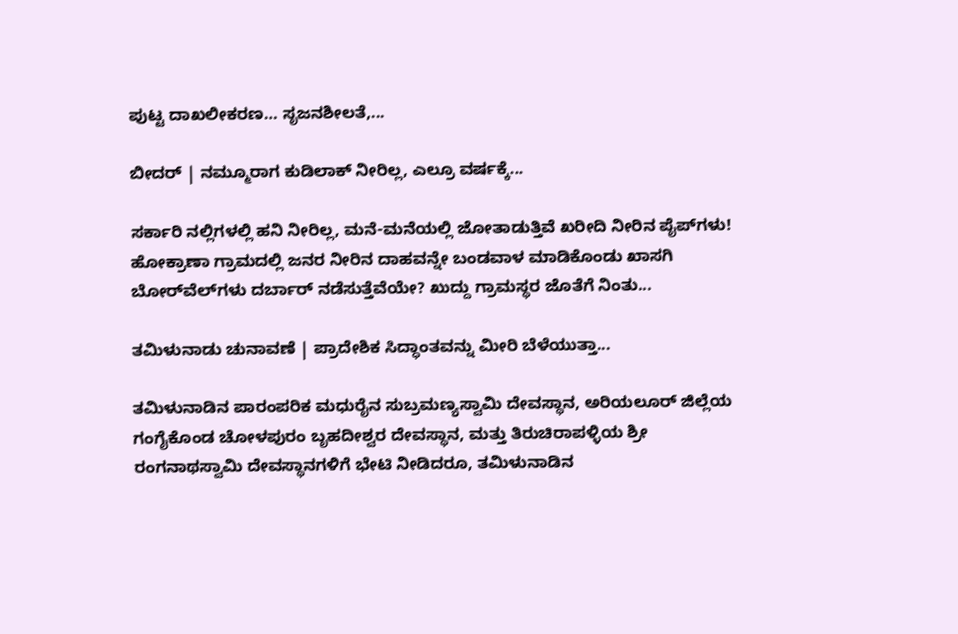ಪುಟ್ಟ ದಾಖಲೀಕರಣ… ಸೃಜನಶೀಲತೆ,...

ಬೀದರ್ | ನಮ್ಮೂರಾಗ ಕುಡಿಲಾಕ್ ನೀರಿಲ್ಲ, ಎಲ್ರೂ ವರ್ಷಕ್ಕೆ...

ಸರ್ಕಾರಿ ನಲ್ಲಿಗಳಲ್ಲಿ ಹನಿ ನೀರಿಲ್ಲ, ಮನೆ-ಮನೆಯಲ್ಲಿ ಜೋತಾಡುತ್ತಿವೆ ಖರೀದಿ ನೀರಿನ ಪೈಪ್‌ಗಳು! ಹೋಕ್ರಾಣಾ ಗ್ರಾಮದಲ್ಲಿ ಜನರ ನೀರಿನ ದಾಹವನ್ನೇ ಬಂಡವಾಳ ಮಾಡಿಕೊಂಡು ಖಾಸಗಿ ಬೋರ್‌ವೆಲ್‌ಗಳು ದರ್ಬಾರ್‌ ನಡೆಸುತ್ತೆವೆಯೇ? ಖುದ್ದು ಗ್ರಾಮಸ್ಥರ ಜೊತೆಗೆ ನಿಂತು...

ತಮಿಳುನಾಡು ಚುನಾವಣೆ | ಪ್ರಾದೇಶಿಕ ಸಿದ್ಧಾಂತವನ್ನು ಮೀರಿ ಬೆಳೆಯುತ್ತಾ...

ತಮಿಳುನಾಡಿನ ಪಾರಂಪರಿಕ ಮಧುರೈನ ಸುಬ್ರಮಣ್ಯಸ್ವಾಮಿ ದೇವಸ್ಥಾನ, ಅರಿಯಲೂರ್ ಜಿಲ್ಲೆಯ ಗಂಗೈಕೊಂಡ ಚೋಳಪುರಂ ಬೃಹದೀಶ್ವರ ದೇವಸ್ಥಾನ, ಮತ್ತು ತಿರುಚಿರಾಪಳ್ಳಿಯ ಶ್ರೀ ರಂಗನಾಥಸ್ವಾಮಿ ದೇವಸ್ಥಾನಗಳಿಗೆ ಭೇಟಿ ನೀಡಿದರೂ, ತಮಿಳುನಾಡಿನ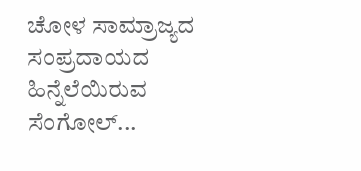ಚೋಳ ಸಾಮ್ರಾಜ್ಯದ ಸಂಪ್ರದಾಯದ ಹಿನ್ನೆಲೆಯಿರುವ ಸೆಂಗೋಲ್...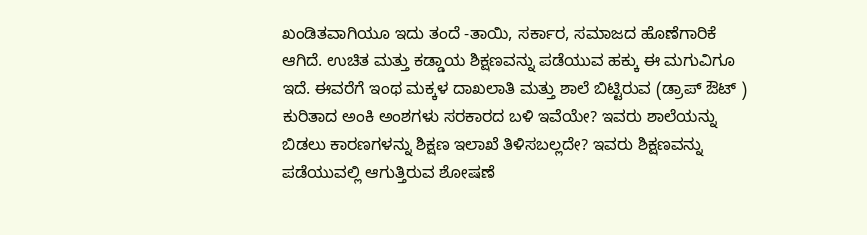ಖಂಡಿತವಾಗಿಯೂ ಇದು ತಂದೆ -ತಾಯಿ‌, ಸರ್ಕಾರ, ಸಮಾಜದ ಹೊಣೆಗಾರಿಕೆ ಆಗಿದೆ. ಉಚಿತ ಮತ್ತು ಕಡ್ಡಾಯ ಶಿಕ್ಷಣವನ್ನು ಪಡೆಯುವ ಹಕ್ಕು ಈ ಮಗುವಿಗೂ ಇದೆ. ಈವರೆಗೆ ಇಂಥ ಮಕ್ಕಳ ದಾಖಲಾತಿ ಮತ್ತು ಶಾಲೆ ಬಿಟ್ಟಿರುವ (ಡ್ರಾಪ್ ಔಟ್ ) ಕುರಿತಾದ ಅಂಕಿ ಅಂಶಗಳು ಸರಕಾರದ ಬಳಿ ಇವೆಯೇ? ಇವರು ಶಾಲೆಯನ್ನು ಬಿಡಲು ಕಾರಣಗಳನ್ನು ಶಿಕ್ಷಣ ಇಲಾಖೆ ತಿಳಿಸಬಲ್ಲದೇ? ಇವರು ಶಿಕ್ಷಣವನ್ನು ಪಡೆಯುವಲ್ಲಿ ಆಗುತ್ತಿರುವ ಶೋಷಣೆ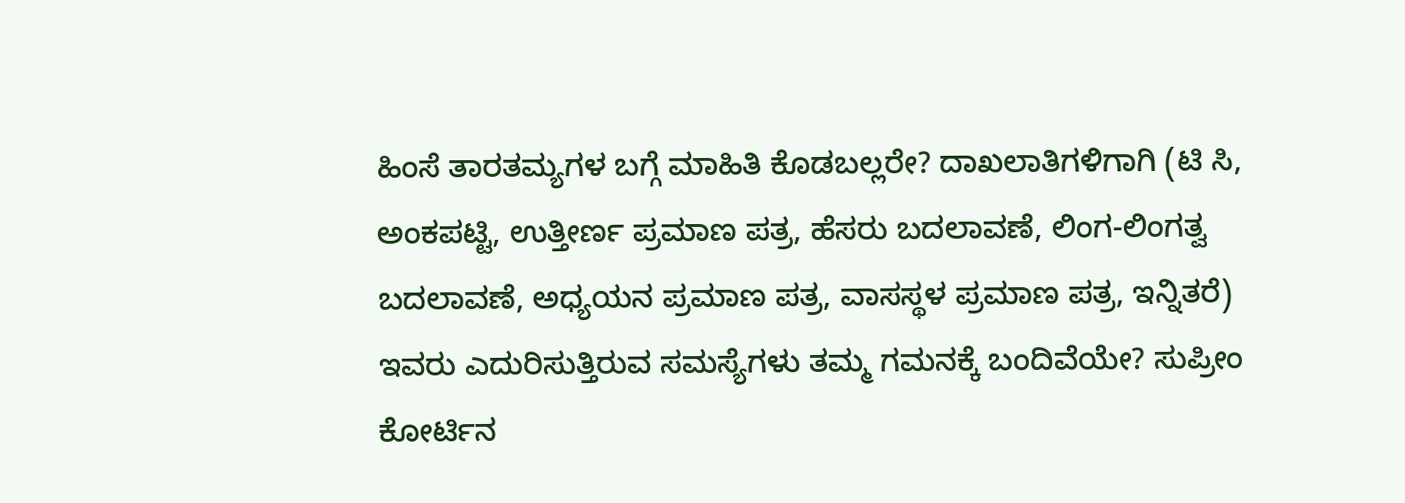ಹಿಂಸೆ ತಾರತಮ್ಯಗಳ ಬಗ್ಗೆ ಮಾಹಿತಿ ಕೊಡಬಲ್ಲರೇ? ದಾಖಲಾತಿಗಳಿಗಾಗಿ (ಟಿ ಸಿ, ಅಂಕಪಟ್ಟಿ, ಉತ್ತೀರ್ಣ ಪ್ರಮಾಣ ಪತ್ರ, ಹೆಸರು ಬದಲಾವಣೆ, ಲಿಂಗ-ಲಿಂಗತ್ವ ಬದಲಾವಣೆ, ಅಧ್ಯಯನ ಪ್ರಮಾಣ ಪತ್ರ, ವಾಸಸ್ಥಳ ಪ್ರಮಾಣ ಪತ್ರ, ಇನ್ನಿತರೆ) ಇವರು ಎದುರಿಸುತ್ತಿರುವ ಸಮಸ್ಯೆಗಳು ತಮ್ಮ ಗಮನಕ್ಕೆ ಬಂದಿವೆಯೇ? ಸುಪ್ರೀಂ ಕೋರ್ಟಿನ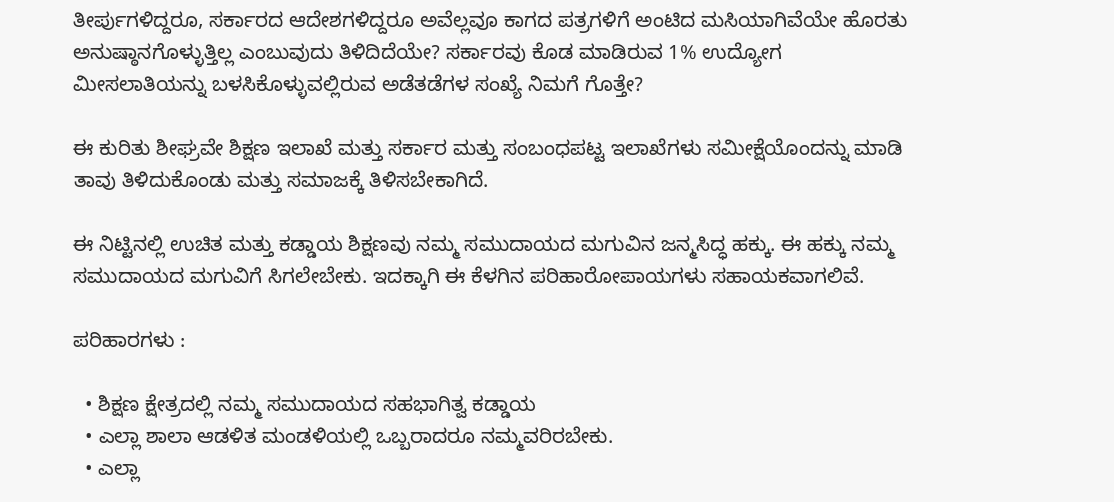ತೀರ್ಪುಗಳಿದ್ದರೂ, ಸರ್ಕಾರದ ಆದೇಶಗಳಿದ್ದರೂ ಅವೆಲ್ಲವೂ ಕಾಗದ ಪತ್ರಗಳಿಗೆ ಅಂಟಿದ ಮಸಿಯಾಗಿವೆಯೇ ಹೊರತು ಅನುಷ್ಠಾನಗೊಳ್ಳುತ್ತಿಲ್ಲ ಎಂಬುವುದು ತಿಳಿದಿದೆಯೇ? ಸರ್ಕಾರವು ಕೊಡ ಮಾಡಿರುವ 1% ಉದ್ಯೋಗ ಮೀಸಲಾತಿಯನ್ನು ಬಳಸಿಕೊಳ್ಳುವಲ್ಲಿರುವ ಅಡೆತಡೆಗಳ ಸಂಖ್ಯೆ ನಿಮಗೆ ಗೊತ್ತೇ?

ಈ ಕುರಿತು ಶೀಘ್ರವೇ ಶಿಕ್ಷಣ ಇಲಾಖೆ ಮತ್ತು ಸರ್ಕಾರ ಮತ್ತು ಸಂಬಂಧಪಟ್ಟ ಇಲಾಖೆಗಳು ಸಮೀಕ್ಷೆಯೊಂದನ್ನು ಮಾಡಿ ತಾವು ತಿಳಿದುಕೊಂಡು ಮತ್ತು ಸಮಾಜಕ್ಕೆ ತಿಳಿಸಬೇಕಾಗಿದೆ.

ಈ ನಿಟ್ಟಿನಲ್ಲಿ ಉಚಿತ ಮತ್ತು ಕಡ್ಡಾಯ ಶಿಕ್ಷಣವು ನಮ್ಮ ಸಮುದಾಯದ ಮಗುವಿನ ಜನ್ಮಸಿದ್ಧ ಹಕ್ಕು. ಈ ಹಕ್ಕು ನಮ್ಮ ಸಮುದಾಯದ ಮಗುವಿಗೆ ಸಿಗಲೇಬೇಕು. ಇದಕ್ಕಾಗಿ ಈ ಕೆಳಗಿನ ಪರಿಹಾರೋಪಾಯಗಳು ಸಹಾಯಕವಾಗಲಿವೆ.

ಪರಿಹಾರಗಳು :

  • ಶಿಕ್ಷಣ ಕ್ಷೇತ್ರದಲ್ಲಿ ನಮ್ಮ ಸಮುದಾಯದ ಸಹಭಾಗಿತ್ವ ಕಡ್ಡಾಯ
  • ಎಲ್ಲಾ ಶಾಲಾ ಆಡಳಿತ ಮಂಡಳಿಯಲ್ಲಿ ಒಬ್ಬರಾದರೂ ನಮ್ಮವರಿರಬೇಕು.
  • ಎಲ್ಲಾ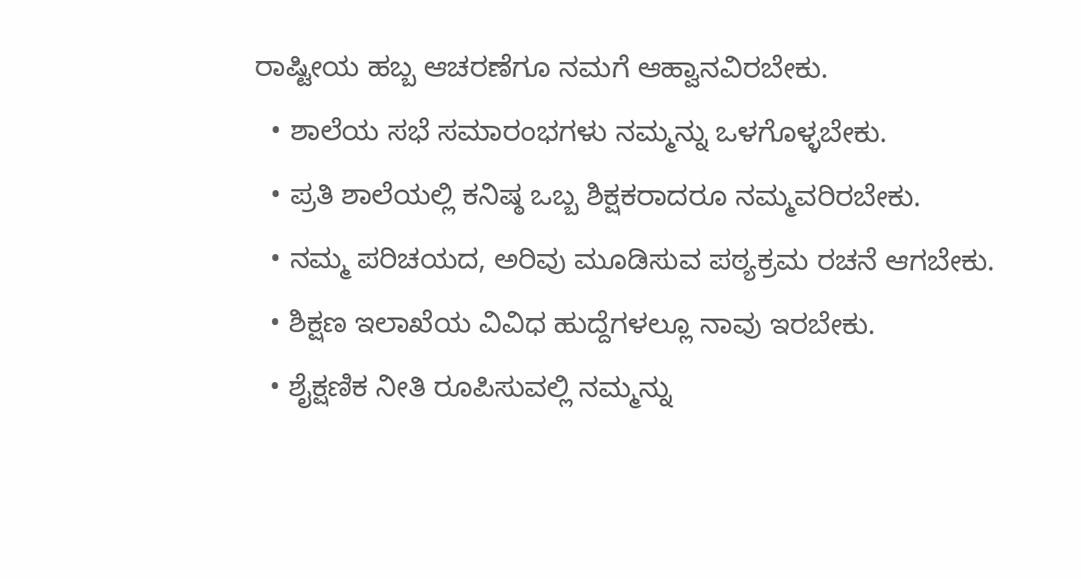ರಾಷ್ಟೀಯ ಹಬ್ಬ ಆಚರಣೆಗೂ ನಮಗೆ ಆಹ್ವಾನವಿರಬೇಕು.
  • ಶಾಲೆಯ ಸಭೆ ಸಮಾರಂಭಗಳು ನಮ್ಮನ್ನು ಒಳಗೊಳ್ಳಬೇಕು.
  • ಪ್ರತಿ ಶಾಲೆಯಲ್ಲಿ ಕನಿಷ್ಠ ಒಬ್ಬ ಶಿಕ್ಷಕರಾದರೂ ನಮ್ಮವರಿರಬೇಕು.
  • ನಮ್ಮ ಪರಿಚಯದ, ಅರಿವು ಮೂಡಿಸುವ ಪಠ್ಯಕ್ರಮ ರಚನೆ ಆಗಬೇಕು.
  • ಶಿಕ್ಷಣ ಇಲಾಖೆಯ ವಿವಿಧ ಹುದ್ದೆಗಳಲ್ಲೂ ನಾವು ಇರಬೇಕು.
  • ಶೈಕ್ಷಣಿಕ ನೀತಿ ರೂಪಿಸುವಲ್ಲಿ ನಮ್ಮನ್ನು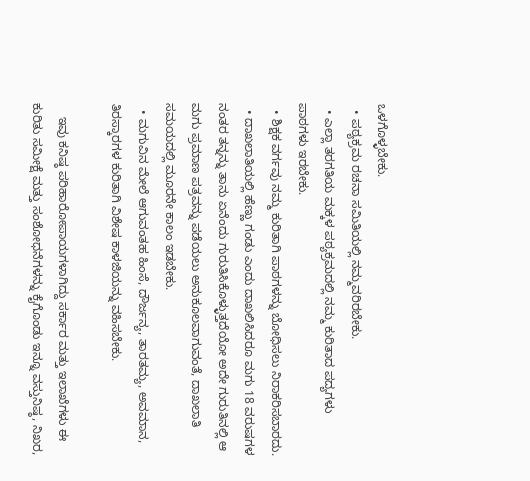ಒಳಗೊಳ್ಳಬೇಕು.
  • ಪಠ್ಯಕ್ರಮ ರಚನಾ ಸಮಿತಿಯಲ್ಲಿ ನಮ್ಮವರಿರಬೇಕು.
  • ಎಲ್ಲಾ ತರಗತಿಯ ಮಕ್ಕಳ ಪಠ್ಯಕ್ರಮದಲ್ಲಿ ನಮ್ಮ ಕುರಿತಾದ ಪದ್ಯಗಳು ಪಾಠಗಳು ಇರಬೇಕು.
  • ಶಿಕ್ಷಕ ವರ್ಗವು ನಮ್ಮ ಕುರಿತಾಗಿ ಪಾಠಗಳನ್ನು ಬೋಧಿಸಲು ನಿರಾಕರಿಸಬಾರದು.
  • ದಾಖಲಾತಿಯಲ್ಲಿ ಹೆಣ್ಣು ಗಂಡು ಎಂದು ದಾಖಲಿಸಿದರೂ ಮಗು 18 ವರುಷಗಳ ನಂತರ ತನ್ನನ್ನು ತಾನು ಏನೆಂದು ಗುರುತಿಸಿಕೊಳ್ಳುತ್ತದೆಯೋ ಅದೇ ಗುರುತಿನಲ್ಲಿ ಆ ಮಗು ಪ್ರಮಾಣ ಪತ್ರವನ್ನು ಪಡೆಯಲು ಅನುಕೂಲವಾಗುವಂತೆ, ದಾಖಲಾತಿ ಸಮಯದಲ್ಲಿ ಮೂರನೇ ಕಾಲಂ ಇಡಬೇಕು.
  • ಮಗುವಿನ ಮೇಲೆ ಆಗುವಂತಹ ಹಿಂಸೆ, ದೌರ್ಜನ್ಯ, ತಾರತಮ್ಯ, ಅವಮಾನ, ತಿರಸ್ಕಾರಗಳ ಕುರಿತಾಗಿ ವಿಶೇಷ ಕಾಳಜಿಯನ್ನು ವಹಿಸಬೇಕು.

    ಇವು ಕನಿಷ್ಠ ಪರಿಹಾರೋಪಾಯಗಳಾಗಿದ್ದು ಸರ್ಕಾರ ಮತ್ತು ಇಲಾಖೆಗಳು ಈ ಕುರಿತು ಸಮೀಕ್ಷೆ ಮತ್ತು ಸಂಶೋಧನೆಗಳನ್ನು ಕೈಗೊಂಡು ಇನ್ನೂ ವಸ್ತುನಿಷ್ಠ, ನಿಖರ,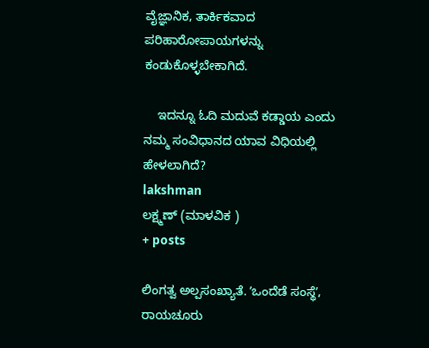ವೈಜ್ಞಾನಿಕ, ತಾರ್ಕಿಕವಾದ ಪರಿಹಾರೋಪಾಯಗಳನ್ನು ಕಂಡುಕೊಳ್ಳಬೇಕಾಗಿದೆ.

    ಇದನ್ನೂ ಓದಿ ಮದುವೆ ಕಡ್ಡಾಯ ಎಂದು ನಮ್ಮ ಸಂವಿಧಾನದ ಯಾವ ವಿಧಿಯಲ್ಲಿ ಹೇಳಲಾಗಿದೆ?
lakshman
ಲಕ್ಷ್ಮಣ್ (ಮಾಳವಿಕ )
+ posts

ಲಿಂಗತ್ವ ಅಲ್ಪಸಂಖ್ಯಾತೆ. ʼಒಂದೆಡೆ ಸಂಸ್ಥೆʼ, ರಾಯಚೂರು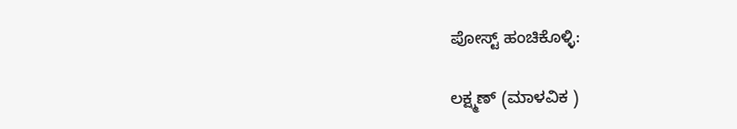ಪೋಸ್ಟ್ ಹಂಚಿಕೊಳ್ಳಿ:

ಲಕ್ಷ್ಮಣ್ (ಮಾಳವಿಕ )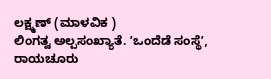ಲಕ್ಷ್ಮಣ್ (ಮಾಳವಿಕ )
ಲಿಂಗತ್ವ ಅಲ್ಪಸಂಖ್ಯಾತೆ. ʼಒಂದೆಡೆ ಸಂಸ್ಥೆʼ, ರಾಯಚೂರು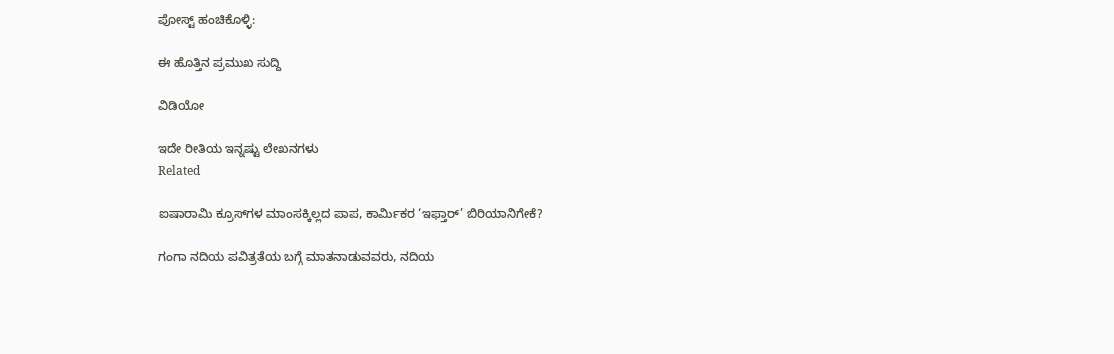ಪೋಸ್ಟ್ ಹಂಚಿಕೊಳ್ಳಿ:

ಈ ಹೊತ್ತಿನ ಪ್ರಮುಖ ಸುದ್ದಿ

ವಿಡಿಯೋ

ಇದೇ ರೀತಿಯ ಇನ್ನಷ್ಟು ಲೇಖನಗಳು
Related

ಐಷಾರಾಮಿ ಕ್ರೂಸ್‌ಗಳ ಮಾಂಸಕ್ಕಿಲ್ಲದ ಪಾಪ, ಕಾರ್ಮಿಕರ ‘ಇಫ್ತಾರ್’ ಬಿರಿಯಾನಿಗೇಕೆ?

ಗಂಗಾ ನದಿಯ ಪವಿತ್ರತೆಯ ಬಗ್ಗೆ ಮಾತನಾಡುವವರು, ನದಿಯ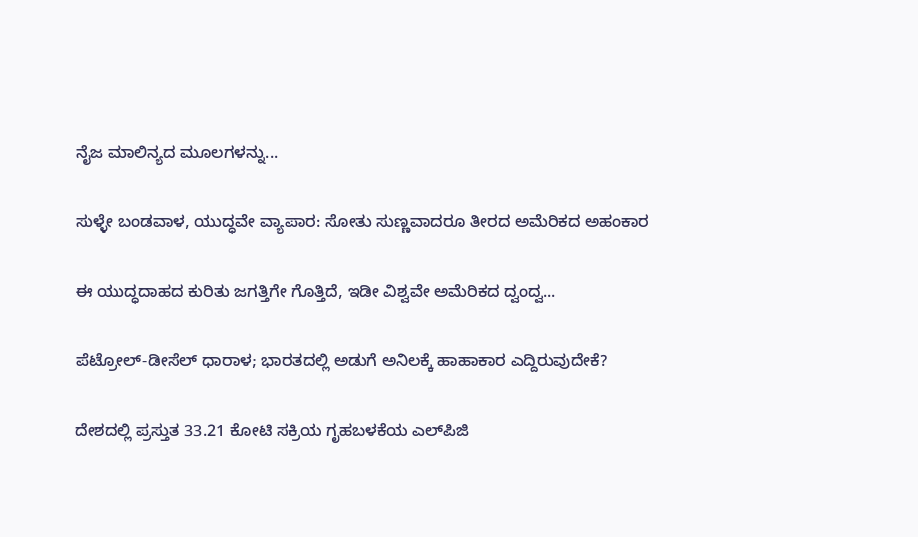ನೈಜ ಮಾಲಿನ್ಯದ ಮೂಲಗಳನ್ನು...

ಸುಳ್ಳೇ ಬಂಡವಾಳ, ಯುದ್ಧವೇ ವ್ಯಾಪಾರ: ಸೋತು ಸುಣ್ಣವಾದರೂ ತೀರದ ಅಮೆರಿಕದ ಅಹಂಕಾರ

ಈ ಯುದ್ಧದಾಹದ ಕುರಿತು ಜಗತ್ತಿಗೇ ಗೊತ್ತಿದೆ, ಇಡೀ ವಿಶ್ವವೇ ಅಮೆರಿಕದ ದ್ವಂದ್ವ...

ಪೆಟ್ರೋಲ್-ಡೀಸೆಲ್ ಧಾರಾಳ; ಭಾರತದಲ್ಲಿ ಅಡುಗೆ ಅನಿಲಕ್ಕೆ ಹಾಹಾಕಾರ ಎದ್ದಿರುವುದೇಕೆ?

ದೇಶದಲ್ಲಿ ಪ್ರಸ್ತುತ 33.21 ಕೋಟಿ ಸಕ್ರಿಯ ಗೃಹಬಳಕೆಯ ಎಲ್‌ಪಿಜಿ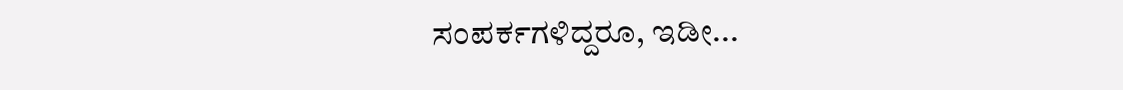ಸಂಪರ್ಕಗಳಿದ್ದರೂ, ಇಡೀ...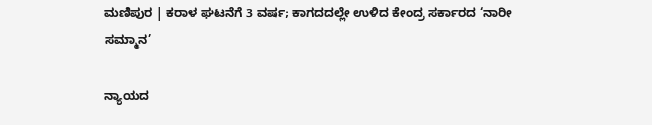ಮಣಿಪುರ | ಕರಾಳ ಘಟನೆಗೆ 3 ವರ್ಷ; ಕಾಗದದಲ್ಲೇ ಉಳಿದ ಕೇಂದ್ರ ಸರ್ಕಾರದ ‘ನಾರೀ ಸಮ್ಮಾನ’

ನ್ಯಾಯದ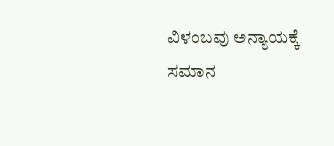ವಿಳಂಬವು ಅನ್ಯಾಯಕ್ಕೆ ಸಮಾನ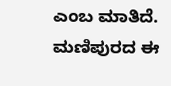ಎಂಬ ಮಾತಿದೆ. ಮಣಿಪುರದ ಈ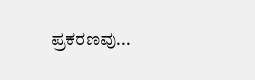ಪ್ರಕರಣವು...